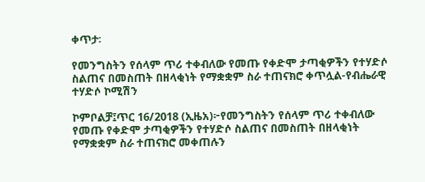ቀጥታ፡

የመንግስትን የሰላም ጥሪ ተቀብለው የመጡ የቀድሞ ታጣቂዎችን የተሃድሶ ስልጠና በመስጠት በዘላቂነት የማቋቋም ስራ ተጠናክሮ ቀጥሏል-የብሔራዊ ተሃድሶ ኮሚሽን

ኮምቦልቻ፤ጥር 16/2018 (ኢዜአ)፦የመንግስትን የሰላም ጥሪ ተቀብለው የመጡ የቀድሞ ታጣቂዎችን የተሃድሶ ስልጠና በመስጠት በዘላቂነት የማቋቋም ስራ ተጠናክሮ መቀጠሉን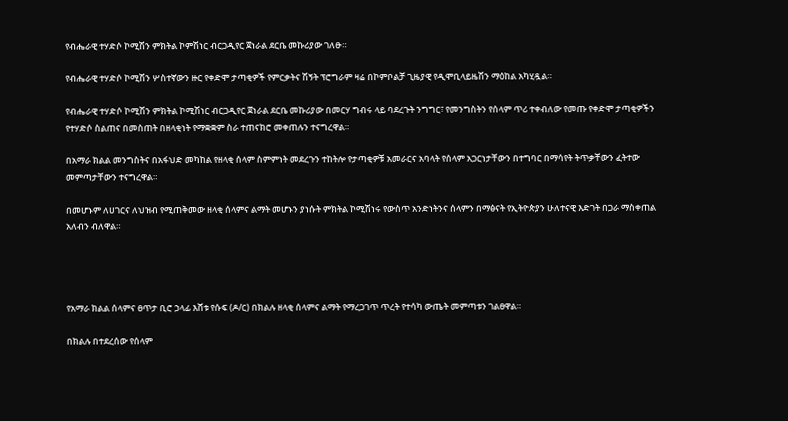የብሔራዊ ተሃድሶ ኮሚሽን ምክትል ኮምሽነር ብርጋዲየር ጀነራል ደርቤ መኩሪያው ገለፁ።

የብሔራዊ ተሃድሶ ኮሚሽን ሦስተኛውን ዙር የቀድሞ ታጣቂዎች የምርቃትና ሽኝት ፕሮግራም ዛሬ በኮምቦልቻ ጊዜያዊ የዲሞቢላይዜሽን ማዕከል አካሂዷል።

የብሔራዊ ተሃድሶ ኮሚሽን ምክትል ኮሚሽነር ብርጋዲየር ጀነራል ደርቤ መኩሪያው በመርሃ ግብሩ ላይ ባደረጉት ንግግር፣ የመንግስትን የሰላም ጥሪ ተቀብለው የመጡ የቀድሞ ታጣቂዎችን የተሃድሶ ስልጠና በመስጠት በዘላቂነት የማቋቋም ስራ ተጠናክሮ መቀጠሉን ተናግረዋል።

በአማራ ክልል መንግስትና በአፋህድ መካከል የዘላቂ ሰላም ስምምነት መደረጉን ተከትሎ የታጣቂዎቹ አመራርና አባላት የሰላም አጋርነታቸውን በተግባር በማሳየት ትጥቃቸውን ፈትተው መምጣታቸውን ተናግረዋል።

በመሆኑም ለሀገርና ለህዝብ የሚጠቅመው ዘላቂ ሰላምና ልማት መሆኑን ያነሱት ምክትል ኮሚሽነሩ የውስጥ አንድነትንና ሰላምን በማፅናት የኢትዮጵያን ሁለተናዊ እድገት በጋራ ማስቀጠል አለብን ብለዋል።




የአማራ ክልል ሰላምና ፀጥታ ቢሮ ኃላፊ እሸቱ የሱፍ (ዶ/ር) በክልሉ ዘላቂ ሰላምና ልማት የማረጋገጥ ጥረት የተሳካ ውጤት መምጣቱን ገልፀዋል።

በክልሉ በተደረሰው የሰላም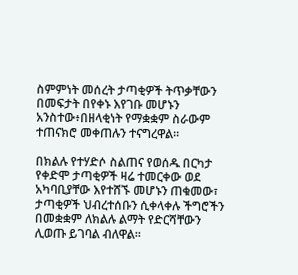ስምምነት መሰረት ታጣቂዎች ትጥቃቸውን በመፍታት በየቀኑ እየገቡ መሆኑን አንስተው፥በዘላቂነት የማቋቋም ስራውም ተጠናክሮ መቀጠሉን ተናግረዋል።

በክልሉ የተሃድሶ ስልጠና የወሰዱ በርካታ የቀድሞ ታጣቂዎች ዛሬ ተመርቀው ወደ አካባቢያቸው እየተሸኙ መሆኑን ጠቁመው፣ ታጣቂዎች ህብረተሰቡን ሲቀላቀሉ ችግሮችን በመቋቋም ለክልሉ ልማት የድርሻቸውን ሊወጡ ይገባል ብለዋል።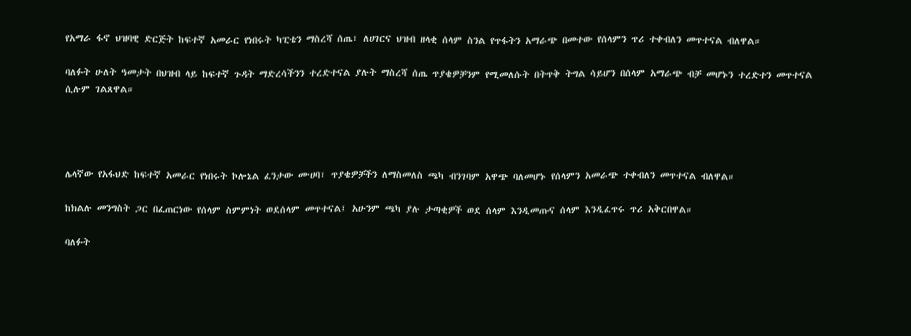የአማራ ፋኖ ህዝባዊ ድርጅት ከፍተኛ አመራር የነበሩት ካፒቴን ማስረሻ ሰጤ፣ ለሀገርና ህዝብ ዘላቂ ሰላም ስንል የጥፋትን አማራጭ በመተው የሰላምን ጥሪ ተቀብለን መጥተናል ብለዋል።

ባለፉት ሁለት ዓመታት በህዝብ ላይ ከፍተኛ ጉዳት ማድረሳችንን ተረድተናል ያሉት ማስረሻ ሰጤ ጥያቄዎቻንም የሚመለሱት በትጥቅ ትግል ሳይሆን በሰላም አማራጭ ብቻ መሆኑን ተረድተን መጥተናል ሲሉም ገልጸዋል።




ሌላኛው የአፋህድ ከፍተኛ አመራር የነበሩት ኮሎኔል ፈንታው ሙሀባ፣ ጥያቄዎቻችን ለማስመለስ ጫካ ብንገባም አዋጭ ባለመሆኑ የሰላምን አመራጭ ተቀብለን መጥተናል ብለዋል።

ከክልሉ መንግስት ጋር በፈጠርነው የሰላም ስምምነት ወደሰላም መጥተናል፤ አሁንም ጫካ ያሉ ታጣቂዎች ወደ ሰላም እንዲመጡና ሰላም እንዲፈጥሩ ጥሪ አቅርበዋል።

ባለፉት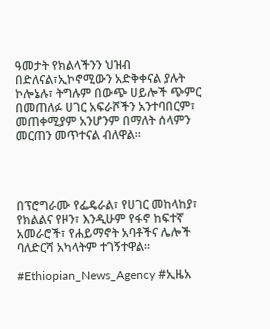ዓመታት የክልላችንን ህዝብ በድለናል፣ኢኮኖሚውን አድቅቀናል ያሉት ኮሎኔሉ፣ ትግሉም በውጭ ሀይሎች ጭምር በመጠለፉ ሀገር አፍራሾችን አንተባበርም፣ መጠቀሚያም አንሆንም በማለት ሰላምን መርጠን መጥተናል ብለዋል።




በፕሮግራሙ የፌዴራል፣ የሀገር መከላከያ፣ የክልልና የዞን፣ እንዲሁም የፋኖ ከፍተኛ አመራሮች፣ የሐይማኖት አባቶችና ሌሎች ባለድርሻ አካላትም ተገኝተዋል።

#Ethiopian_News_Agency #ኢዜአ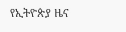የኢትዮጵያ ዜና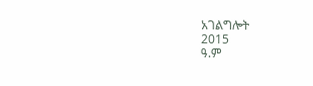አገልግሎት
2015
ዓ.ም